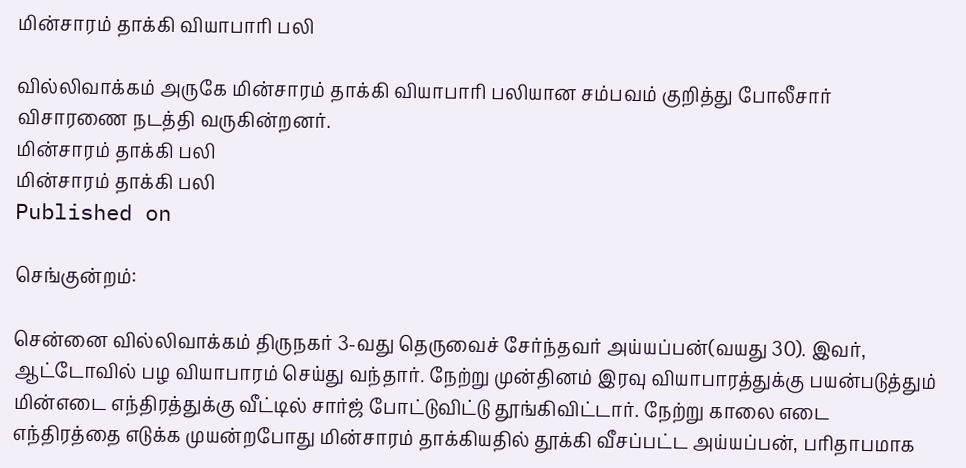மின்சாரம் தாக்கி வியாபாரி பலி

வில்லிவாக்கம் அருகே மின்சாரம் தாக்கி வியாபாரி பலியான சம்பவம் குறித்து போலீசார் விசாரணை நடத்தி வருகின்றனர்.
மின்சாரம் தாக்கி பலி
மின்சாரம் தாக்கி பலி
Published on

செங்குன்றம்:

சென்னை வில்லிவாக்கம் திருநகர் 3-வது தெருவைச் சேர்ந்தவர் அய்யப்பன்(வயது 30). இவர், ஆட்டோவில் பழ வியாபாரம் செய்து வந்தார். நேற்று முன்தினம் இரவு வியாபாரத்துக்கு பயன்படுத்தும் மின்எடை எந்திரத்துக்கு வீட்டில் சார்ஜ் போட்டுவிட்டு தூங்கிவிட்டார். நேற்று காலை எடை எந்திரத்தை எடுக்க முயன்றபோது மின்சாரம் தாக்கியதில் தூக்கி வீசப்பட்ட அய்யப்பன், பரிதாபமாக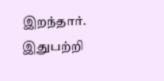இறந்தார். இதுபற்றி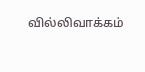வில்லிவாக்கம்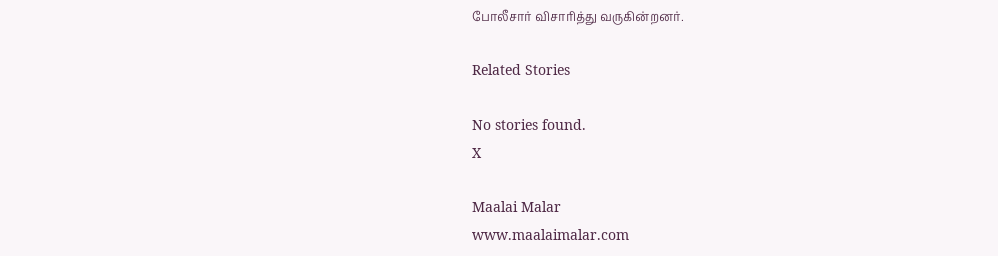போலீசார் விசாரித்து வருகின்றனர்.

Related Stories

No stories found.
X

Maalai Malar
www.maalaimalar.com